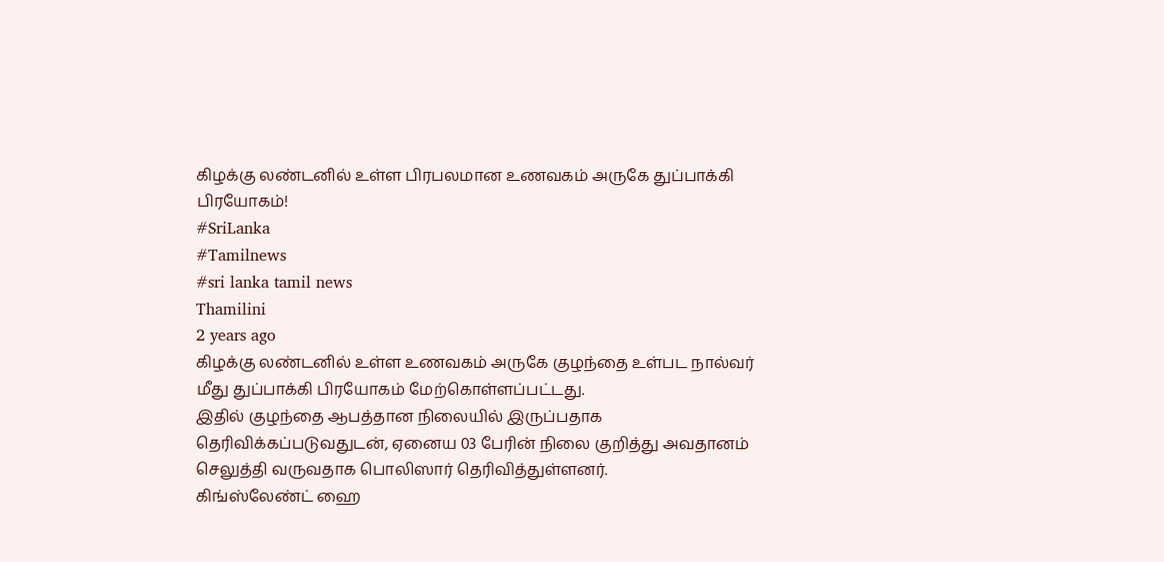கிழக்கு லண்டனில் உள்ள பிரபலமான உணவகம் அருகே துப்பாக்கி பிரயோகம்!
#SriLanka
#Tamilnews
#sri lanka tamil news
Thamilini
2 years ago
கிழக்கு லண்டனில் உள்ள உணவகம் அருகே குழந்தை உள்பட நால்வர் மீது துப்பாக்கி பிரயோகம் மேற்கொள்ளப்பட்டது.
இதில் குழந்தை ஆபத்தான நிலையில் இருப்பதாக தெரிவிக்கப்படுவதுடன், ஏனைய 03 பேரின் நிலை குறித்து அவதானம் செலுத்தி வருவதாக பொலிஸார் தெரிவித்துள்ளனர்.
கிங்ஸ்லேண்ட் ஹை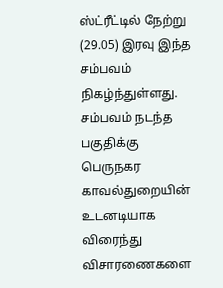ஸ்ட்ரீட்டில் நேற்று (29.05) இரவு இந்த சம்பவம் நிகழ்ந்துள்ளது.
சம்பவம் நடந்த பகுதிக்கு பெருநகர காவல்துறையின் உடனடியாக விரைந்து விசாரணைகளை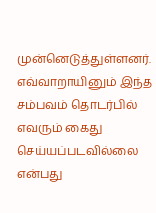முன்னெடுத்துள்ளனர்.
எவ்வாறாயினும் இந்த சம்பவம் தொடர்பில் எவரும் கைது செய்யப்படவில்லை என்பது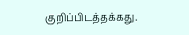குறிப்பிடத்தக்கது.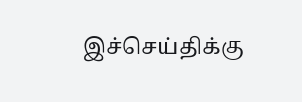இச்செய்திக்கு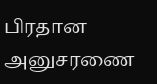பிரதான அனுசரணை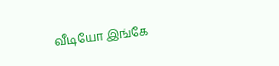வீடியோ இங்கே